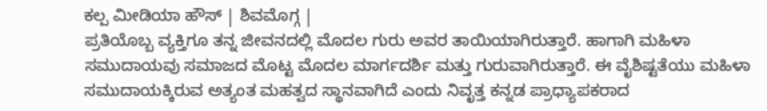ಕಲ್ಪ ಮೀಡಿಯಾ ಹೌಸ್ | ಶಿವಮೊಗ್ಗ |
ಪ್ರತಿಯೊಬ್ಬ ವ್ಯಕ್ತಿಗೂ ತನ್ನ ಜೀವನದಲ್ಲಿ ಮೊದಲ ಗುರು ಅವರ ತಾಯಿಯಾಗಿರುತ್ತಾರೆ. ಹಾಗಾಗಿ ಮಹಿಳಾ ಸಮುದಾಯವು ಸಮಾಜದ ಮೊಟ್ಟ ಮೊದಲ ಮಾರ್ಗದರ್ಶಿ ಮತ್ತು ಗುರುವಾಗಿರುತ್ತಾರೆ. ಈ ವೈಶಿಷ್ಟತೆಯು ಮಹಿಳಾ ಸಮುದಾಯಕ್ಕಿರುವ ಅತ್ಯಂತ ಮಹತ್ವದ ಸ್ಥಾನವಾಗಿದೆ ಎಂದು ನಿವೃತ್ತ ಕನ್ನಡ ಪ್ರಾಧ್ಯಾಪಕರಾದ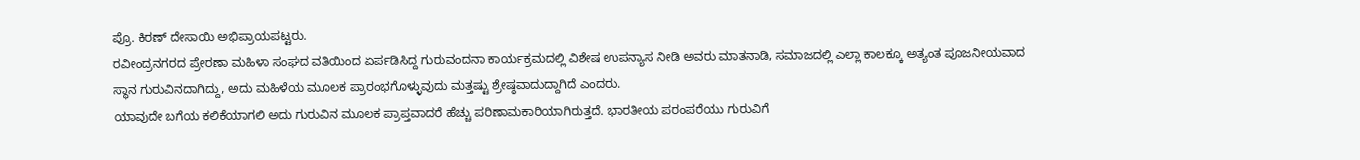ಪ್ರೊ. ಕಿರಣ್ ದೇಸಾಯಿ ಅಭಿಪ್ರಾಯಪಟ್ಟರು.
ರವೀಂದ್ರನಗರದ ಪ್ರೇರಣಾ ಮಹಿಳಾ ಸಂಘದ ವತಿಯಿಂದ ಏರ್ಪಡಿಸಿದ್ದ ಗುರುವಂದನಾ ಕಾರ್ಯಕ್ರಮದಲ್ಲಿ ವಿಶೇಷ ಉಪನ್ಯಾಸ ನೀಡಿ ಅವರು ಮಾತನಾಡಿ, ಸಮಾಜದಲ್ಲಿ ಎಲ್ಲಾ ಕಾಲಕ್ಕೂ ಅತ್ಯಂತ ಪೂಜನೀಯವಾದ ಸ್ಥಾನ ಗುರುವಿನದಾಗಿದ್ದು, ಅದು ಮಹಿಳೆಯ ಮೂಲಕ ಪ್ರಾರಂಭಗೊಳ್ಳುವುದು ಮತ್ತಷ್ಟು ಶ್ರೇಷ್ಠವಾದುದ್ದಾಗಿದೆ ಎಂದರು.
ಯಾವುದೇ ಬಗೆಯ ಕಲಿಕೆಯಾಗಲಿ ಅದು ಗುರುವಿನ ಮೂಲಕ ಪ್ರಾಪ್ತವಾದರೆ ಹೆಚ್ಚು ಪರಿಣಾಮಕಾರಿಯಾಗಿರುತ್ತದೆ. ಭಾರತೀಯ ಪರಂಪರೆಯು ಗುರುವಿಗೆ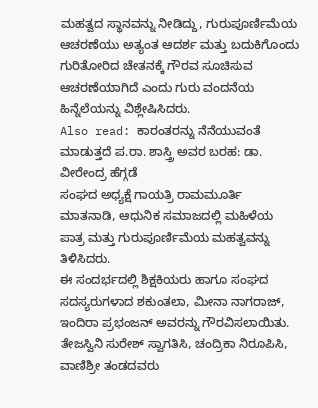ಮಹತ್ವದ ಸ್ಥಾನವನ್ನು ನೀಡಿದ್ದು, ಗುರುಪೂರ್ಣಿಮೆಯ ಆಚರಣೆಯು ಅತ್ಯಂತ ಆದರ್ಶ ಮತ್ತು ಬದುಕಿಗೊಂದು ಗುರಿತೋರಿದ ಚೇತನಕ್ಕೆ ಗೌರವ ಸೂಚಿಸುವ ಆಚರಣೆಯಾಗಿದೆ ಎಂದು ಗುರು ವಂದನೆಯ ಹಿನ್ನೆಲೆಯನ್ನು ವಿಶ್ಲೇಷಿಸಿದರು.
Also read: ಕಾರಂತರನ್ನು ನೆನೆಯುವಂತೆ ಮಾಡುತ್ತದೆ ಪ.ರಾ. ಶಾಸ್ತ್ರಿ ಅವರ ಬರಹ: ಡಾ. ವೀರೇಂದ್ರ ಹೆಗ್ಗಡೆ
ಸಂಘದ ಅಧ್ಯಕ್ಷೆ ಗಾಯತ್ರಿ ರಾಮಮೂರ್ತಿ ಮಾತನಾಡಿ, ಆಧುನಿಕ ಸಮಾಜದಲ್ಲಿ ಮಹಿಳೆಯ ಪಾತ್ರ ಮತ್ತು ಗುರುಪೂರ್ಣಿಮೆಯ ಮಹತ್ವವನ್ನು ತಿಳಿಸಿದರು.
ಈ ಸಂದರ್ಭದಲ್ಲಿ ಶಿಕ್ಷಕಿಯರು ಹಾಗೂ ಸಂಘದ ಸದಸ್ಯರುಗಳಾದ ಶಕುಂತಲಾ, ಮೀನಾ ನಾಗರಾಜ್, ಇಂದಿರಾ ಪ್ರಭಂಜನ್ ಅವರನ್ನು ಗೌರವಿಸಲಾಯಿತು.
ತೇಜಸ್ವಿನಿ ಸುರೇಶ್ ಸ್ವಾಗತಿಸಿ, ಚಂದ್ರಿಕಾ ನಿರೂಪಿಸಿ, ವಾಣಿಶ್ರೀ ತಂಡದವರು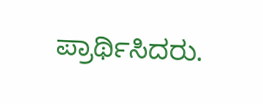ಪ್ರಾರ್ಥಿಸಿದರು.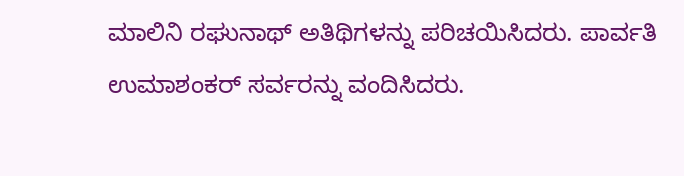ಮಾಲಿನಿ ರಘುನಾಥ್ ಅತಿಥಿಗಳನ್ನು ಪರಿಚಯಿಸಿದರು. ಪಾರ್ವತಿ ಉಮಾಶಂಕರ್ ಸರ್ವರನ್ನು ವಂದಿಸಿದರು.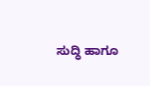ಸುದ್ಧಿ ಹಾಗೂ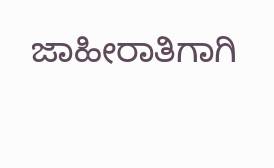ಜಾಹೀರಾತಿಗಾಗಿ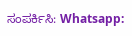ಸಂಪರ್ಕಿಸಿ: Whatsapp: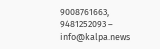9008761663, 9481252093 – info@kalpa.news